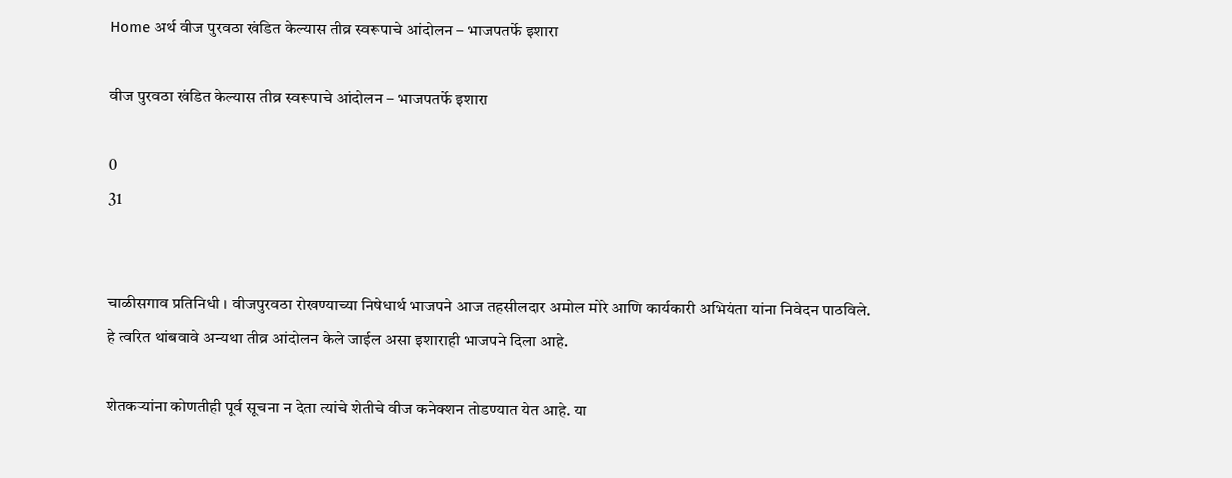Home अर्थ वीज पुरवठा खंडित केल्यास तीव्र स्वरूपाचे आंदोलन – भाजपतर्फे इशारा

वीज पुरवठा खंडित केल्यास तीव्र स्वरूपाचे आंदोलन – भाजपतर्फे इशारा

0
31


चाळीसगाव प्रतिनिधी । वीजपुरवठा रोखण्याच्या निषेधार्थ भाजपने आज तहसीलदार अमोल मोरे आणि कार्यकारी अभियंता यांना निवेदन पाठविले. हे त्वरित थांबवावे अन्यथा तीव्र आंदोलन केले जाईल असा इशाराही भाजपने दिला आहे.

शेतकऱ्यांना कोणतीही पूर्व सूचना न देता त्यांचे शेतीचे वीज कनेक्शन तोडण्यात येत आहे. या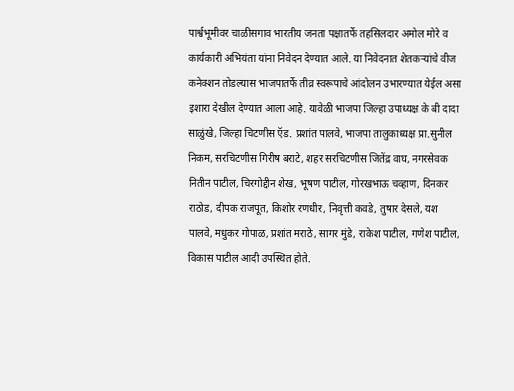पार्श्वभूमीवर चाळीसगाव भारतीय जनता पक्षातर्फे तहसिलदार अमोल मोरे व कार्यकारी अभियंता यांना निवेदन देण्यात आले. या निवेदनात शेतकऱ्यांचे वीज कनेक्शन तोडल्यास भाजपातर्फे तीव्र स्वरूपाचे आंदोलन उभारण्यात येईल असा इशारा देखील देण्यात आला आहे. यावेळी भाजपा जिल्हा उपाध्यक्ष के बी दादा साळुंखे, जिल्हा चिटणीस ऍड. प्रशांत पालवे, भाजपा तालुकाध्यक्ष प्रा.सुनील निकम, सरचिटणीस गिरीष बराटे, शहर सरचिटणीस जितेंद्र वाघ, नगरसेवक नितीन पाटील, चिरगोद्दीन शेख, भूषण पाटील, गोरखभाऊ चव्हाण, दिनकर राठोड, दीपक राजपूत, किशोर रणधीर, निवृत्ती कवडे, तुषार देसले, यश पालवे, मधुकर गोपाळ, प्रशांत मराठे, सागर मुंडे, राकेश पाटील, गणेश पाटील, विकास पाटील आदी उपस्थित होते.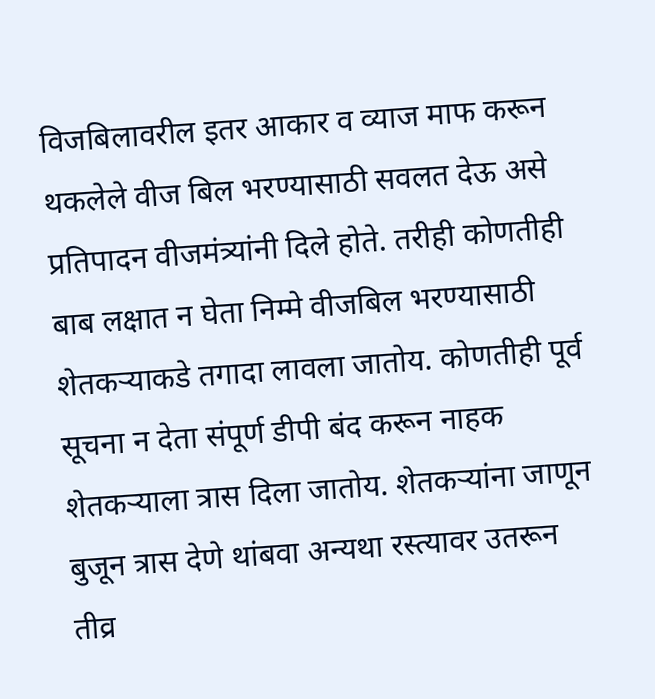विजबिलावरील इतर आकार व व्याज माफ करून थकलेले वीज बिल भरण्यासाठी सवलत देऊ असे प्रतिपादन वीजमंत्र्यांनी दिले होते. तरीही कोणतीही बाब लक्षात न घेता निम्मे वीजबिल भरण्यासाठी शेतकऱ्याकडे तगादा लावला जातोय. कोणतीही पूर्व सूचना न देता संपूर्ण डीपी बंद करून नाहक शेतकऱ्याला त्रास दिला जातोय. शेतकऱ्यांना जाणून बुजून त्रास देणे थांबवा अन्यथा रस्त्यावर उतरून तीव्र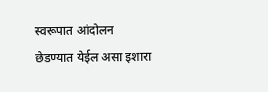स्वरूपात आंदोलन छेडण्यात येईल असा इशारा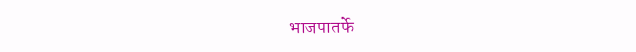भाजपातर्फे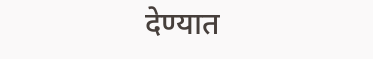देण्यात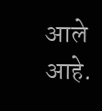आले आहे.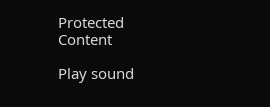Protected Content

Play sound